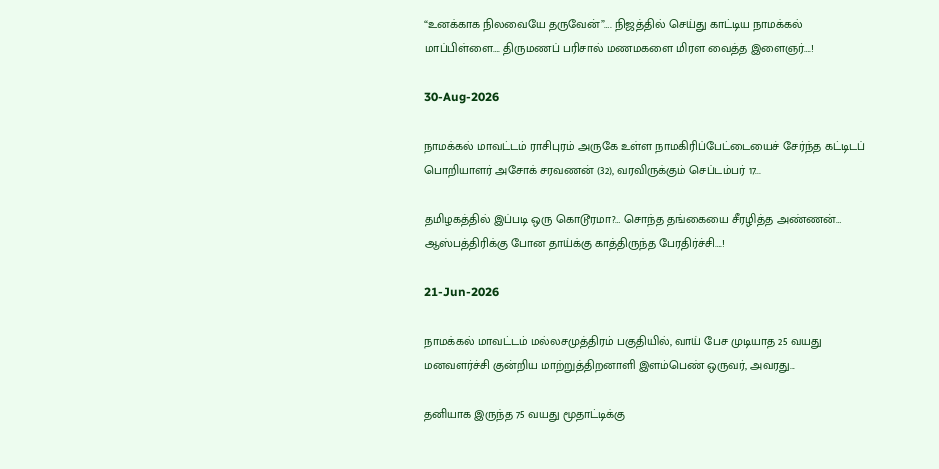“உனக்காக நிலவையே தருவேன்”…. நிஜத்தில் செய்து காட்டிய நாமக்கல் மாப்பிள்ளை…. திருமணப் பரிசால் மணமகளை மிரள வைத்த இளைஞர்….!

30-Aug-2026

நாமக்கல் மாவட்டம் ராசிபுரம் அருகே உள்ள நாமகிரிப்பேட்டையைச் சேர்ந்த கட்டிடப் பொறியாளர் அசோக் சரவணன் (32), வரவிருக்கும் செப்டம்பர் 17...

தமிழகத்தில் இப்படி ஒரு கொடூரமா?… சொந்த தங்கையை சீரழித்த அண்ணன்… ஆஸ்பத்திரிக்கு போன தாய்க்கு காத்திருந்த பேரதிர்ச்சி….!

21-Jun-2026

நாமக்கல் மாவட்டம் மல்லசமுத்திரம் பகுதியில், வாய் பேச முடியாத 25 வயது மனவளர்ச்சி குன்றிய மாற்றுத்திறனாளி இளம்பெண் ஒருவர், அவரது...

தனியாக இருந்த 75 வயது மூதாட்டிக்கு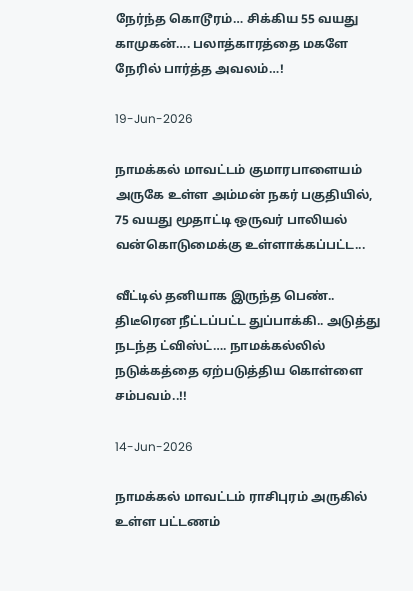நேர்ந்த கொடூரம்… சிக்கிய 55 வயது காமுகன்…. பலாத்காரத்தை மகளே நேரில் பார்த்த அவலம்…!

19-Jun-2026

நாமக்கல் மாவட்டம் குமாரபாளையம் அருகே உள்ள அம்மன் நகர் பகுதியில், 75 வயது மூதாட்டி ஒருவர் பாலியல் வன்கொடுமைக்கு உள்ளாக்கப்பட்ட...

வீட்டில் தனியாக இருந்த பெண்.. திடீரென நீட்டப்பட்ட துப்பாக்கி.. அடுத்து நடந்த ட்விஸ்ட்…. நாமக்கல்லில் நடுக்கத்தை ஏற்படுத்திய கொள்ளை சம்பவம்..!!

14-Jun-2026

நாமக்கல் மாவட்டம் ராசிபுரம் அருகில் உள்ள பட்டணம்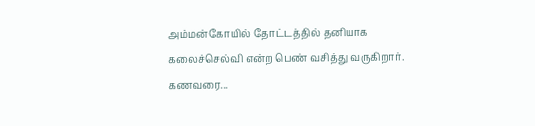அம்மன்கோயில் தோட்டத்தில் தனியாக கலைச்செல்வி என்ற பெண் வசித்து வருகிறார். கணவரை...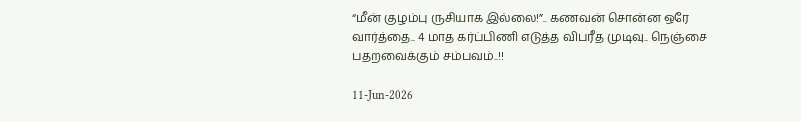“மீன் குழம்பு ருசியாக இல்லை!”.. கணவன் சொன்ன ஒரே வார்த்தை.. 4 மாத கர்ப்பிணி எடுத்த விபரீத முடிவு.. நெஞ்சை பதறவைக்கும் சம்பவம்..!!

11-Jun-2026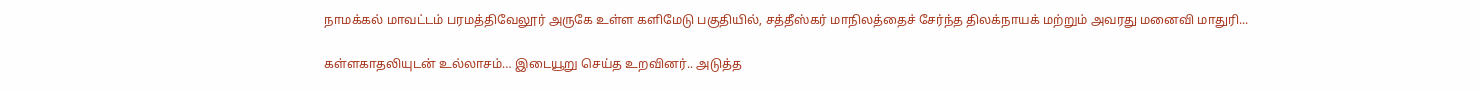நாமக்கல் மாவட்டம் பரமத்திவேலூர் அருகே உள்ள களிமேடு பகுதியில், சத்தீஸ்கர் மாநிலத்தைச் சேர்ந்த திலக்நாயக் மற்றும் அவரது மனைவி மாதுரி...

கள்ளகாதலியுடன் உல்லாசம்… இடையூறு செய்த உறவினர்.. அடுத்த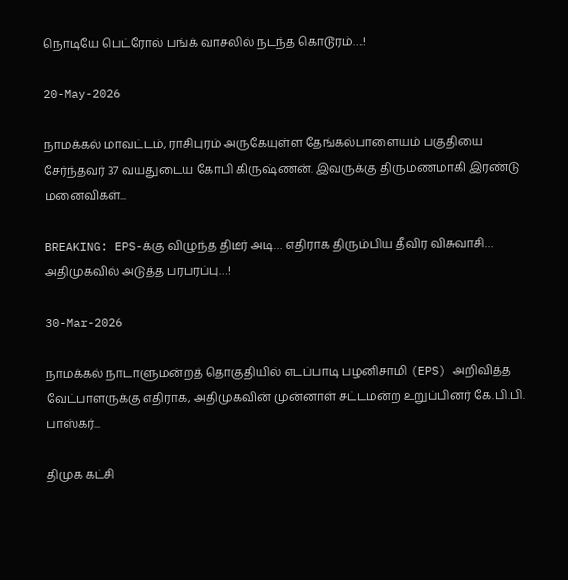நொடியே பெட்ரோல் பங்க் வாசலில் நடந்த கொடூரம்….!

20-May-2026

நாமக்கல் மாவட்டம், ராசிபுரம் அருகேயுள்ள தேங்கல்பாளையம் பகுதியை சேர்ந்தவர் 37 வயதுடைய கோபி கிருஷ்ணன். இவருக்கு திருமணமாகி இரண்டு மனைவிகள்...

BREAKING: EPS-க்கு விழுந்த திடீர் அடி… எதிராக திரும்பிய தீவிர விசுவாசி… அதிமுகவில் அடுத்த பரபரப்பு…!

30-Mar-2026

நாமக்கல் நாடாளுமன்றத் தொகுதியில் எடப்பாடி பழனிசாமி (EPS) அறிவித்த வேட்பாளருக்கு எதிராக, அதிமுகவின் முன்னாள் சட்டமன்ற உறுப்பினர் கே.பி.பி. பாஸ்கர்...

திமுக கட்சி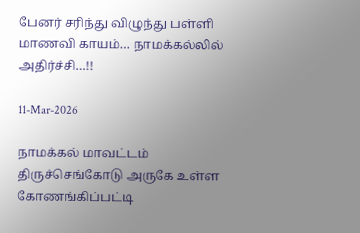பேனர் சரிந்து விழுந்து பள்ளி மாணவி காயம்… நாமக்கல்லில் அதிர்ச்சி…!!

11-Mar-2026

நாமக்கல் மாவட்டம் திருச்செங்கோடு அருகே உள்ள கோணங்கிப்பட்டி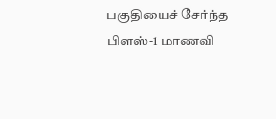பகுதியைச் சேர்ந்த பிளஸ்-1 மாணவி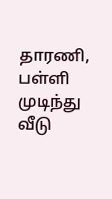தாரணி, பள்ளி முடிந்து வீடு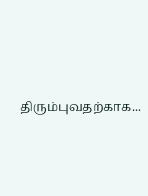திரும்புவதற்காக...